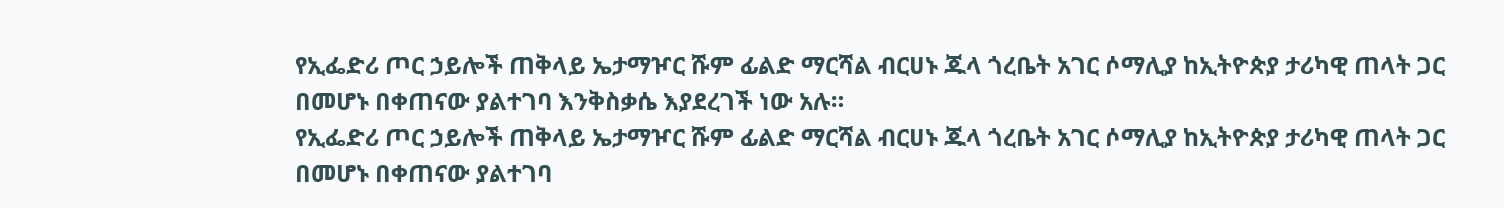የኢፌድሪ ጦር ኃይሎች ጠቅላይ ኤታማዦር ሹም ፊልድ ማርሻል ብርሀኑ ጁላ ጎረቤት አገር ሶማሊያ ከኢትዮጵያ ታሪካዊ ጠላት ጋር በመሆኑ በቀጠናው ያልተገባ እንቅስቃሴ እያደረገች ነው አሉ።
የኢፌድሪ ጦር ኃይሎች ጠቅላይ ኤታማዦር ሹም ፊልድ ማርሻል ብርሀኑ ጁላ ጎረቤት አገር ሶማሊያ ከኢትዮጵያ ታሪካዊ ጠላት ጋር በመሆኑ በቀጠናው ያልተገባ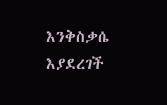እንቅስቃሴ እያደረገች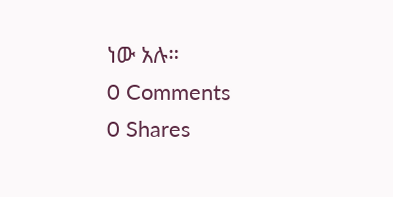ነው አሉ።
0 Comments
0 Shares